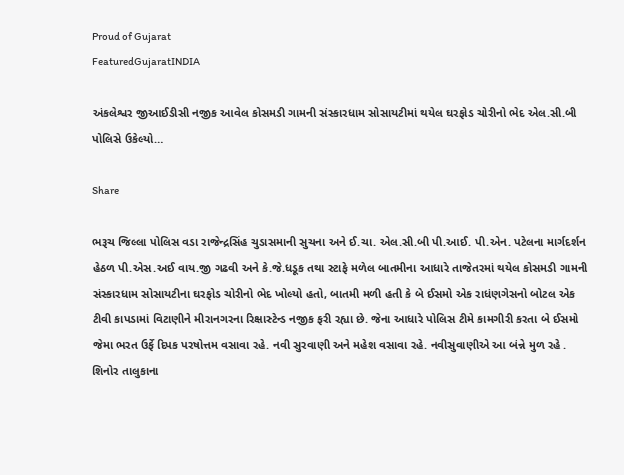Proud of Gujarat
FeaturedGujaratINDIA

અંકલેશ્વર જીઆઈડીસી નજીક આવેલ કોસમડી ગામની સંસ્કારધામ સોસાયટીમાં થયેલ ઘરફોડ ચોરીનો ભેદ એલ.સી.બી પોલિસે ઉકેલ્યો…

Share

ભરૂચ જિલ્લા પોલિસ વડા રાજેન્દ્રસિંહ ચુડાસમાની સુચના અને ઈ.ચા. એલ.સી.બી પી.આઈ. પી.એન. પટેલના માર્ગદર્શન હેઠળ પી.એસ.અઈ વાય.જી ગઢવી અને કે.જે.ધડૂક તથા સ્ટાફે મળેલ બાતમીના આધારે તાજેતરમાં થયેલ કોસમડી ગામની સંસ્કારધામ સોસાયટીના ઘરફોડ ચોરીનો ભેદ ખોલ્યો હતો, બાતમી મળી હતી કે બે ઈસમો એક રાધંણગેસનો બોટલ એક ટીવી કાપડામાં વિટાણીને મીરાનગરના રિક્ષાસ્ટેન્ડ નજીક ફરી રહ્યા છે. જેના આધારે પોલિસ ટીમે કામગીરી કરતા બે ઈસમો જેમા ભરત ઉર્ફે દિપક પરષોત્તમ વસાવા રહે. નવી સુરવાણી અને મહેશ વસાવા રહે. નવીસુવાણીએ આ બંન્ને મુળ રહે . શિનોર તાલુકાના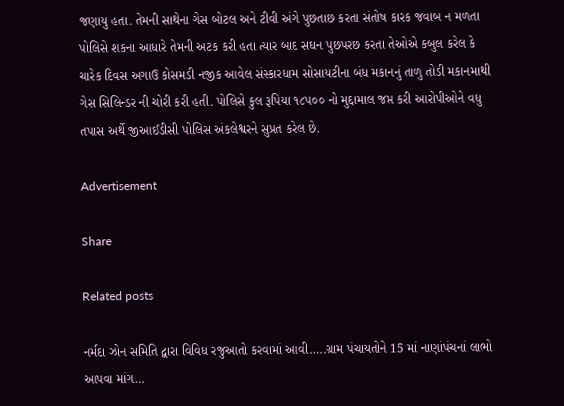જણાયુ હતા. તેમની સાથેના ગેસ બોટલ અને ટીવી અંગે પુછતાછ કરતા સંતોષ કારક જવાબ ન મળતા પોલિસે શકના આધારે તેમની અટક કરી હતા ત્યાર બાદ સઘન પુછપરછ કરતા તેઓએ કબુલ કરેલ કે ચારેક દિવસ અગાઉ કોસમડી નજીક આવેલ સંસ્કારધામ સોસાયટીના બંધ મકાનનું તાળુ તોડી મકાનમાથી ગેસ સિલિન્ડર ની ચોરી કરી હતી. પોલિસે કુલ રૂપિયા ૧૮૫૦૦ નો મુદ્દામાલ જપ્ત કરી આરોપીઓને વધુ તપાસ અર્થે જીઆઈડીસી પોલિસ અંકલેશ્વરને સુપ્રત કરેલ છે.

Advertisement

Share

Related posts

નર્મદા ઝોન સમિતિ દ્વારા વિવિધ રજુઆતો કરવામાં આવી…..ગ્રામ પંચાયતોને 15 માં નાણાંપંચનાં લાભો આપવા માંગ…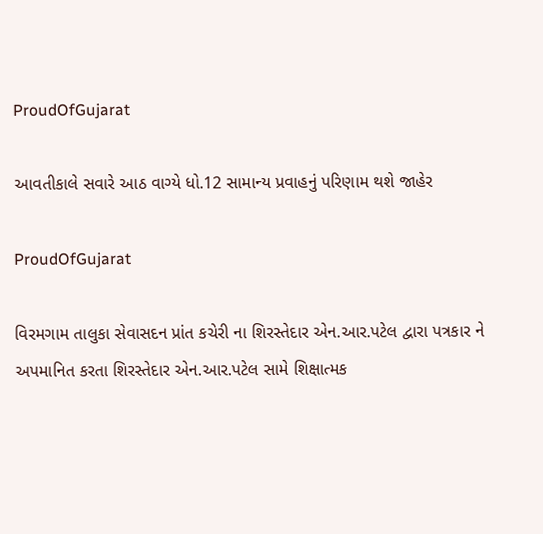ProudOfGujarat

આવતીકાલે સવારે આઠ વાગ્યે ધો.12 સામાન્ય પ્રવાહનું પરિણામ થશે જાહેર

ProudOfGujarat

વિરમગામ તાલુકા સેવાસદન પ્રાંત કચેરી ના શિરસ્તેદાર એન.આર.પટેલ દ્વારા પત્રકાર ને અપમાનિત કરતા શિરસ્તેદાર એન.આર.પટેલ સામે શિક્ષાત્મક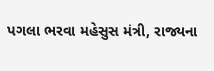પગલા ભરવા મહેસુસ મંત્રી, રાજ્યના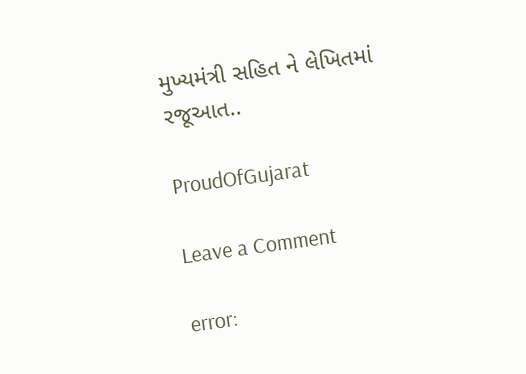મુખ્યમંત્રી સહિત ને લેખિતમાં રજૂઆત..

ProudOfGujarat

Leave a Comment

error: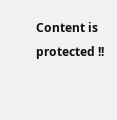Content is protected !!